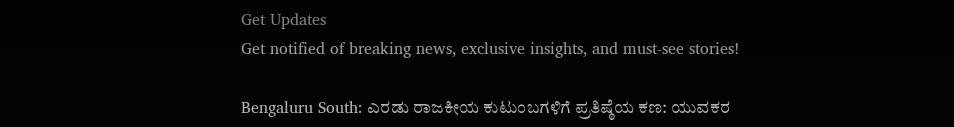Get Updates
Get notified of breaking news, exclusive insights, and must-see stories!

Bengaluru South: ಎರಡು ರಾಜಕೀಯ ಕುಟುಂಬಗಳಿಗೆ ಪ್ರತಿಷ್ಠೆಯ ಕಣ: ಯುವಕರ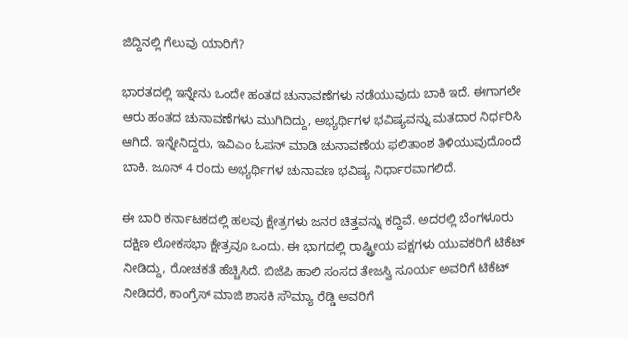ಜಿದ್ದಿನಲ್ಲಿ ಗೆಲುವು ಯಾರಿಗೆ?

ಭಾರತದಲ್ಲಿ ಇನ್ನೇನು ಒಂದೇ ಹಂತದ ಚುನಾವಣೆಗಳು ನಡೆಯುವುದು ಬಾಕಿ ಇದೆ. ಈಗಾಗಲೇ ಆರು ಹಂತದ ಚುನಾವಣೆಗಳು ಮುಗಿದಿದ್ದು, ಅಭ್ಯರ್ಥಿಗಳ ಭವಿಷ್ಯವನ್ನು ಮತದಾರ ನಿರ್ಧರಿಸಿ ಆಗಿದೆ. ಇನ್ನೇನಿದ್ದರು, ಇವಿಎಂ ಓಪನ್‌ ಮಾಡಿ ಚುನಾವಣೆಯ ಫಲಿತಾಂಶ ತಿಳಿಯುವುದೊಂದೆ ಬಾಕಿ. ಜೂನ್‌ 4 ರಂದು ಅಭ್ಯರ್ಥಿಗಳ ಚುನಾವಣ ಭವಿಷ್ಯ ನಿರ್ಧಾರವಾಗಲಿದೆ.

ಈ ಬಾರಿ ಕರ್ನಾಟಕದಲ್ಲಿ ಹಲವು ಕ್ಷೇತ್ರಗಳು ಜನರ ಚಿತ್ತವನ್ನು ಕದ್ದಿವೆ. ಅದರಲ್ಲಿ ಬೆಂಗಳೂರು ದಕ್ಷಿಣ ಲೋಕಸಭಾ ಕ್ಷೇತ್ರವೂ ಒಂದು. ಈ ಭಾಗದಲ್ಲಿ ರಾಷ್ಟ್ರೀಯ ಪಕ್ಷಗಳು ಯುವಕರಿಗೆ ಟಿಕೆಟ್ ನೀಡಿದ್ದು, ರೋಚಕತೆ ಹೆಚ್ಚಿಸಿದೆ. ಬಿಜೆಪಿ ಹಾಲಿ ಸಂಸದ ತೇಜಸ್ವಿ ಸೂರ್ಯ ಅವರಿಗೆ ಟಿಕೆಟ್‌ ನೀಡಿದರೆ, ಕಾಂಗ್ರೆಸ್‌ ಮಾಜಿ ಶಾಸಕಿ ಸೌಮ್ಯಾ ರೆಡ್ಡಿ ಅವರಿಗೆ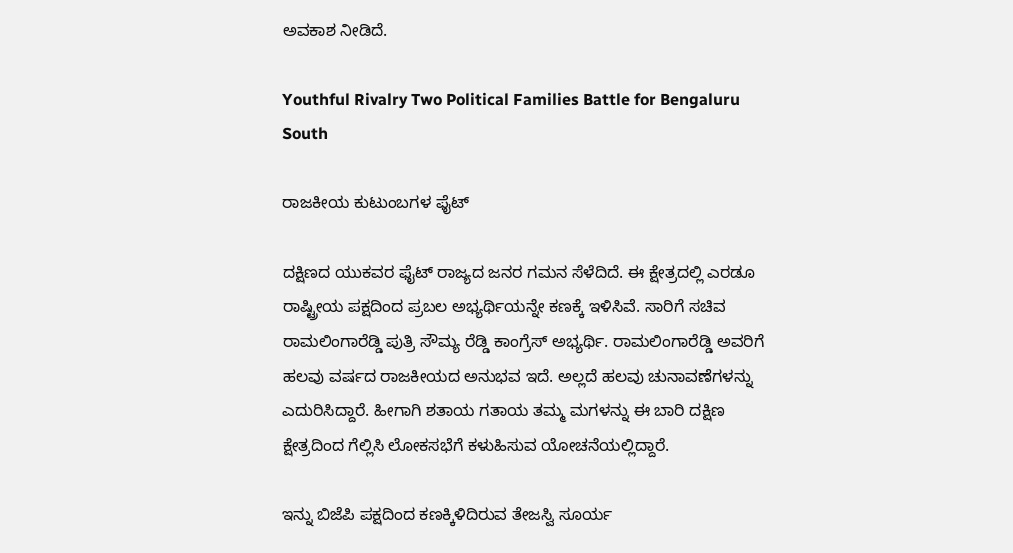ಅವಕಾಶ ನೀಡಿದೆ.

Youthful Rivalry Two Political Families Battle for Bengaluru South

ರಾಜಕೀಯ ಕುಟುಂಬಗಳ ಫೈಟ್‌

ದಕ್ಷಿಣದ ಯುಕವರ ಫೈಟ್‌ ರಾಜ್ಯದ ಜನರ ಗಮನ ಸೆಳೆದಿದೆ. ಈ ಕ್ಷೇತ್ರದಲ್ಲಿ ಎರಡೂ ರಾಷ್ಟ್ರೀಯ ಪಕ್ಷದಿಂದ ಪ್ರಬಲ ಅಭ್ಯರ್ಥಿಯನ್ನೇ ಕಣಕ್ಕೆ ಇಳಿಸಿವೆ. ಸಾರಿಗೆ ಸಚಿವ ರಾಮಲಿಂಗಾರೆಡ್ಡಿ ಪುತ್ರಿ ಸೌಮ್ಯ ರೆಡ್ಡಿ ಕಾಂಗ್ರೆಸ್‌ ಅಭ್ಯರ್ಥಿ. ರಾಮಲಿಂಗಾರೆಡ್ಡಿ ಅವರಿಗೆ ಹಲವು ವರ್ಷದ ರಾಜಕೀಯದ ಅನುಭವ ಇದೆ. ಅಲ್ಲದೆ ಹಲವು ಚುನಾವಣೆಗಳನ್ನು ಎದುರಿಸಿದ್ದಾರೆ. ಹೀಗಾಗಿ ಶತಾಯ ಗತಾಯ ತಮ್ಮ ಮಗಳನ್ನು ಈ ಬಾರಿ ದಕ್ಷಿಣ ಕ್ಷೇತ್ರದಿಂದ ಗೆಲ್ಲಿಸಿ ಲೋಕಸಭೆಗೆ ಕಳುಹಿಸುವ ಯೋಚನೆಯಲ್ಲಿದ್ದಾರೆ.

ಇನ್ನು ಬಿಜೆಪಿ ಪಕ್ಷದಿಂದ ಕಣಕ್ಕಿಳಿದಿರುವ ತೇಜಸ್ವಿ ಸೂರ್ಯ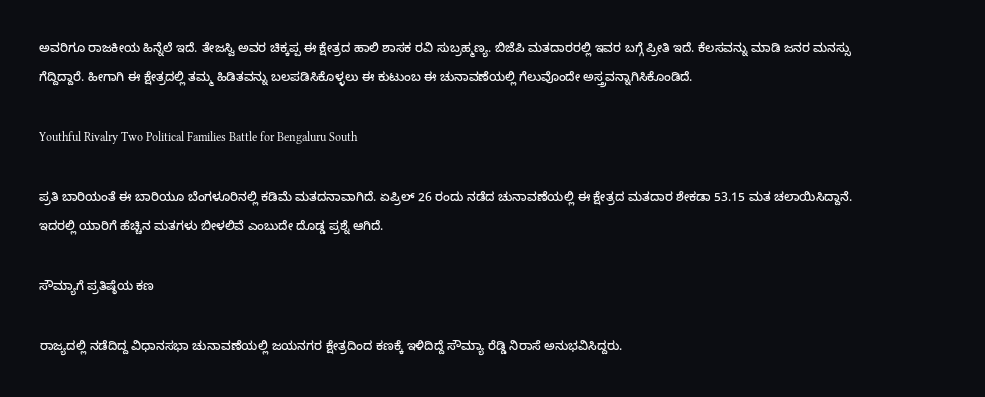ಅವರಿಗೂ ರಾಜಕೀಯ ಹಿನ್ನೆಲೆ ಇದೆ. ತೇಜಸ್ವಿ ಅವರ ಚಿಕ್ಕಪ್ಪ ಈ ಕ್ಷೇತ್ರದ ಹಾಲಿ ಶಾಸಕ ರವಿ ಸುಬ್ರಹ್ಮಣ್ಯ. ಬಿಜೆಪಿ ಮತದಾರರಲ್ಲಿ ಇವರ ಬಗ್ಗೆ ಪ್ರೀತಿ ಇದೆ. ಕೆಲಸವನ್ನು ಮಾಡಿ ಜನರ ಮನಸ್ಸು ಗೆದ್ದಿದ್ದಾರೆ. ಹೀಗಾಗಿ ಈ ಕ್ಷೇತ್ರದಲ್ಲಿ ತಮ್ಮ ಹಿಡಿತವನ್ನು ಬಲಪಡಿಸಿಕೊಳ್ಳಲು ಈ ಕುಟುಂಬ ಈ ಚುನಾವಣೆಯಲ್ಲಿ ಗೆಲುವೊಂದೇ ಅಸ್ತ್ರವನ್ನಾಗಿಸಿಕೊಂಡಿದೆ.

Youthful Rivalry Two Political Families Battle for Bengaluru South

ಪ್ರತಿ ಬಾರಿಯಂತೆ ಈ ಬಾರಿಯೂ ಬೆಂಗಳೂರಿನಲ್ಲಿ ಕಡಿಮೆ ಮತದನಾವಾಗಿದೆ. ಏಪ್ರಿಲ್‌ 26 ರಂದು ನಡೆದ ಚುನಾವಣೆಯಲ್ಲಿ ಈ ಕ್ಷೇತ್ರದ ಮತದಾರ ಶೇಕಡಾ 53.15 ಮತ ಚಲಾಯಿಸಿದ್ದಾನೆ. ಇದರಲ್ಲಿ ಯಾರಿಗೆ ಹೆಚ್ಚಿನ ಮತಗಳು ಬೀಳಲಿವೆ ಎಂಬುದೇ ದೊಡ್ಡ ಪ್ರಶ್ನೆ ಆಗಿದೆ.

ಸೌಮ್ಯಾಗೆ ಪ್ರತಿಷ್ಠೆಯ ಕಣ

ರಾಜ್ಯದಲ್ಲಿ ನಡೆದಿದ್ದ ವಿಧಾನಸಭಾ ಚುನಾವಣೆಯಲ್ಲಿ ಜಯನಗರ ಕ್ಷೇತ್ರದಿಂದ ಕಣಕ್ಕೆ ಇಳಿದಿದ್ದೆ ಸೌಮ್ಯಾ ರೆಡ್ಡಿ ನಿರಾಸೆ ಅನುಭವಿಸಿದ್ದರು.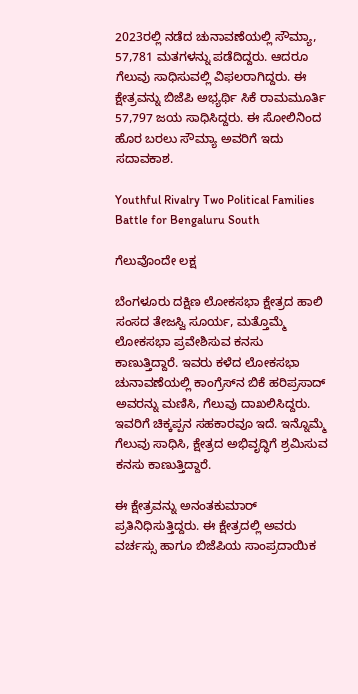2023ರಲ್ಲಿ ನಡೆದ ಚುನಾವಣೆಯಲ್ಲಿ ಸೌಮ್ಯಾ, 57,781 ಮತಗಳನ್ನು ಪಡೆದಿದ್ದರು. ಆದರೂ ಗೆಲುವು ಸಾಧಿಸುವಲ್ಲಿ ವಿಫಲರಾಗಿದ್ದರು. ಈ ಕ್ಷೇತ್ರವನ್ನು ಬಿಜೆಪಿ ಅಭ್ಯರ್ಥಿ ಸಿಕೆ ರಾಮಮೂರ್ತಿ 57,797 ಜಯ ಸಾಧಿಸಿದ್ದರು. ಈ ಸೋಲಿನಿಂದ ಹೊರ ಬರಲು ಸೌಮ್ಯಾ ಅವರಿಗೆ ಇದು ಸದಾವಕಾಶ.

Youthful Rivalry Two Political Families Battle for Bengaluru South

ಗೆಲುವೊಂದೇ ಲಕ್ಷ

ಬೆಂಗಳೂರು ದಕ್ಷಿಣ ಲೋಕಸಭಾ ಕ್ಷೇತ್ರದ ಹಾಲಿ ಸಂಸದ ತೇಜಸ್ವಿ ಸೂರ್ಯ, ಮತ್ತೊಮ್ಮೆ ಲೋಕಸಭಾ ಪ್ರವೇಶಿಸುವ ಕನಸು ಕಾಣುತ್ತಿದ್ದಾರೆ. ಇವರು ಕಳೆದ ಲೋಕಸಭಾ ಚುನಾವಣೆಯಲ್ಲಿ ಕಾಂಗ್ರೆಸ್‌ನ ಬಿಕೆ ಹರಿಪ್ರಸಾದ್‌ ಅವರನ್ನು ಮಣಿಸಿ, ಗೆಲುವು ದಾಖಲಿಸಿದ್ದರು. ಇವರಿಗೆ ಚಿಕ್ಕಪ್ಪನ ಸಹಕಾರವೂ ಇದೆ. ಇನ್ನೊಮ್ಮೆ ಗೆಲುವು ಸಾಧಿಸಿ, ಕ್ಷೇತ್ರದ ಅಭಿವೃದ್ಧಿಗೆ ಶ್ರಮಿಸುವ ಕನಸು ಕಾಣುತ್ತಿದ್ದಾರೆ.

ಈ ಕ್ಷೇತ್ರವನ್ನು ಅನಂತಕುಮಾರ್ ಪ್ರತಿನಿಧಿಸುತ್ತಿದ್ದರು. ಈ ಕ್ಷೇತ್ರದಲ್ಲಿ ಅವರು ವರ್ಚಸ್ಸು ಹಾಗೂ ಬಿಜೆಪಿಯ ಸಾಂಪ್ರದಾಯಿಕ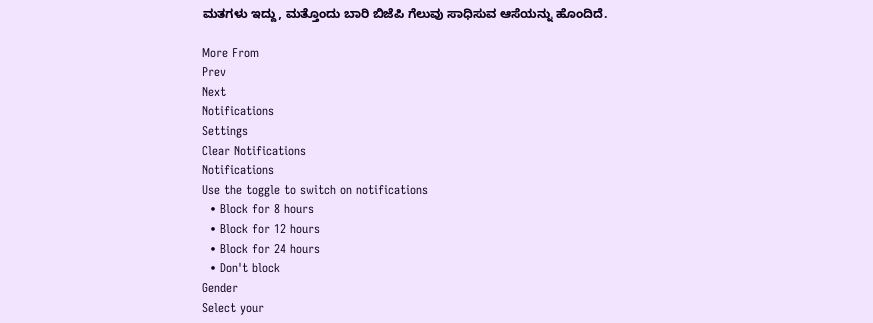ಮತಗಳು ಇದ್ದು, ಮತ್ತೊಂದು ಬಾರಿ ಬಿಜೆಪಿ ಗೆಲುವು ಸಾಧಿಸುವ ಆಸೆಯನ್ನು ಹೊಂದಿದೆ.

More From
Prev
Next
Notifications
Settings
Clear Notifications
Notifications
Use the toggle to switch on notifications
  • Block for 8 hours
  • Block for 12 hours
  • Block for 24 hours
  • Don't block
Gender
Select your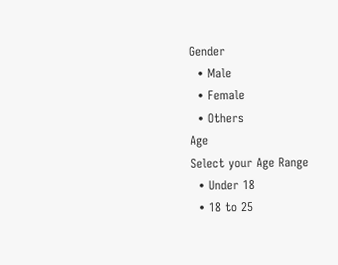Gender
  • Male
  • Female
  • Others
Age
Select your Age Range
  • Under 18
  • 18 to 25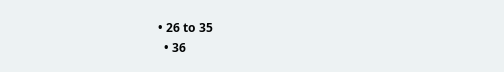• 26 to 35
  • 36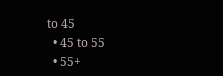to 45
  • 45 to 55
  • 55+